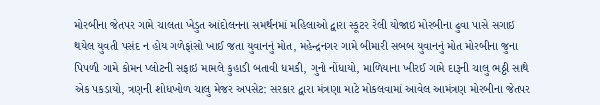મોરબીના જેતપર ગામે ચાલતા ખેડુત આંદોલનના સમર્થનમાં મહિલાઓ દ્વારા સ્કૂટર રેલી યોજાઇ મોરબીના ઢુવા પાસે સગાઇ થયેલ યુવતી પસંદ ન હોય ગળેફાંસો ખાઈ જતા યુવાનનું મોત, મહેન્દ્રનગર ગામે બીમારી સબબ યુવાનનું મોત મોરબીના જુના પિપળી ગામે કોમન પ્લોટની સફાઇ મામલે કુહાડી બતાવી ધમકી, ગુનો નોંધાયો, માળિયાના ખીરઈ ગામે દારૂની ચાલુ ભઠ્ઠી સાથે એક પકડાયો, ત્રણની શોધખોળ ચાલુ મેજર અપસેટ: સરકાર દ્વારા મંત્રણા માટે મોકલવામાં આવેલ આમંત્રણ મોરબીના જેતપર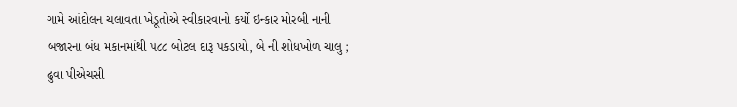ગામે આંદોલન ચલાવતા ખેડૂતોએ સ્વીકારવાનો કર્યો ઇન્કાર મોરબી નાની બજારના બંધ મકાનમાંથી ૫૮૮ બોટલ દારૂ પકડાયો, બે ની શોધખોળ ચાલુ ; ઢુવા પીએચસી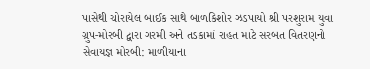પાસેથી ચોરાયેલ બાઈક સાથે બાળકિશોર ઝડપાયો શ્રી પરશુરામ યુવા ગ્રુપ-મોરબી દ્વારા ગરમી અને તડકામાં રાહત માટે સરબત વિતરણનો સેવાયજ્ઞ મોરબી: માળીયાના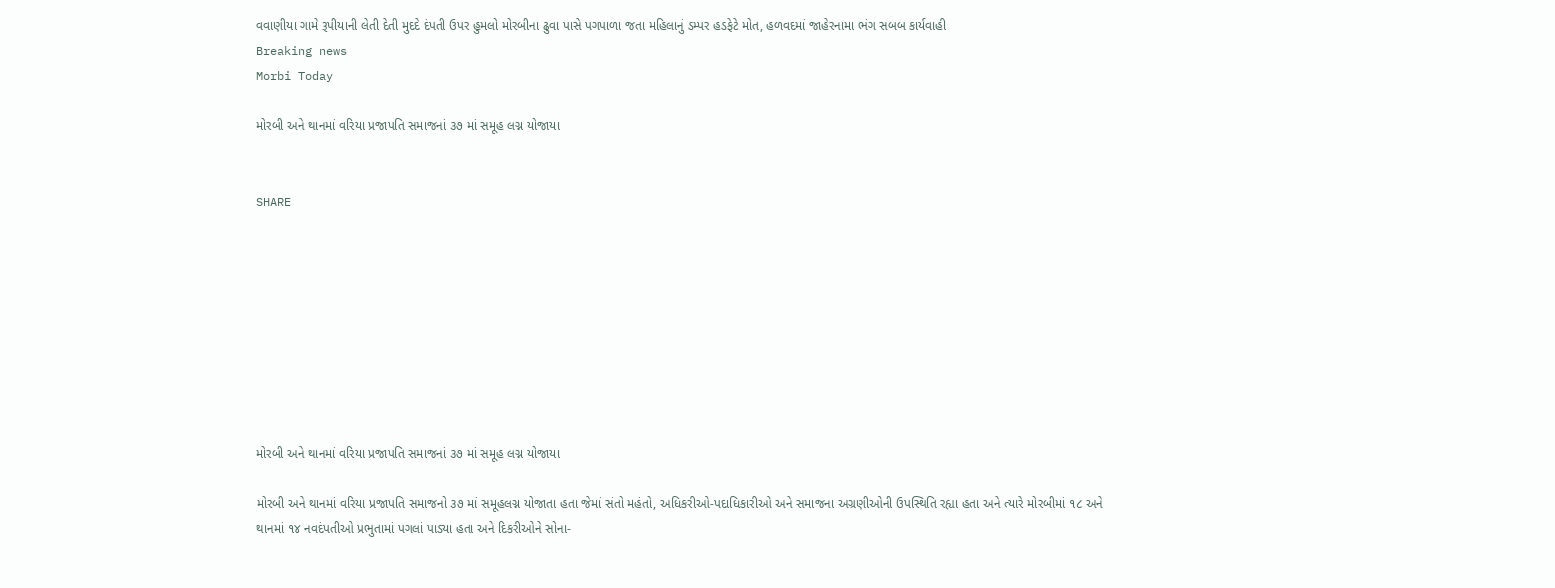વવાણીયા ગામે રૂપીયાની લેતી દેતી મુદદે દંપતી ઉપર હુમલો મોરબીના ઢુવા પાસે પગપાળા જતા મહિલાનું ડમ્પર હડફેટે મોત, હળવદમાં જાહેરનામા ભંગ સબબ કાર્યવાહી
Breaking news
Morbi Today

મોરબી અને થાનમાં વરિયા પ્રજાપતિ સમાજનાં ૩૭ માં સમૂહ લગ્ન યોજાયા


SHARE









મોરબી અને થાનમાં વરિયા પ્રજાપતિ સમાજનાં ૩૭ માં સમૂહ લગ્ન યોજાયા

મોરબી અને થાનમાં વરિયા પ્રજાપતિ સમાજનો ૩૭ માં સમૂહલગ્ન યોજાતા હતા જેમાં સંતો મહંતો, અધિકરીઓ-પદાધિકારીઓ અને સમાજના અગ્રણીઓની ઉપસ્થિતિ રહ્યા હતા અને ત્યારે મોરબીમાં ૧૮ અને થાનમાં ૧૪ નવદંપતીઓ પ્રભુતામાં પગલાં પાડ્યા હતા અને દિકરીઓને સોના-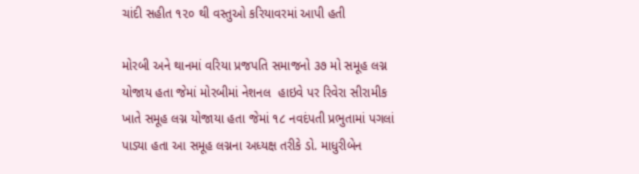ચાંદી સહીત ૧૨૦ થી વસ્તુઓ કરિયાવરમાં આપી હતી

મોરબી અને થાનમાં વરિયા પ્રજપતિ સમાજનો ૩૭ મો સમૂહ લગ્ન યોજાય હતા જેમાં મોરબીમાં નેશનલ  હાઇવે પર રિવેરા સીરામીક ખાતે સમૂહ લગ્ન યોજાયા હતા જેમાં ૧૮ નવદંપતી પ્રભુતામાં પગલાં પાડ્યા હતા આ સમૂહ લગ્નના અધ્યક્ષ તરીકે ડો. માધુરીબેન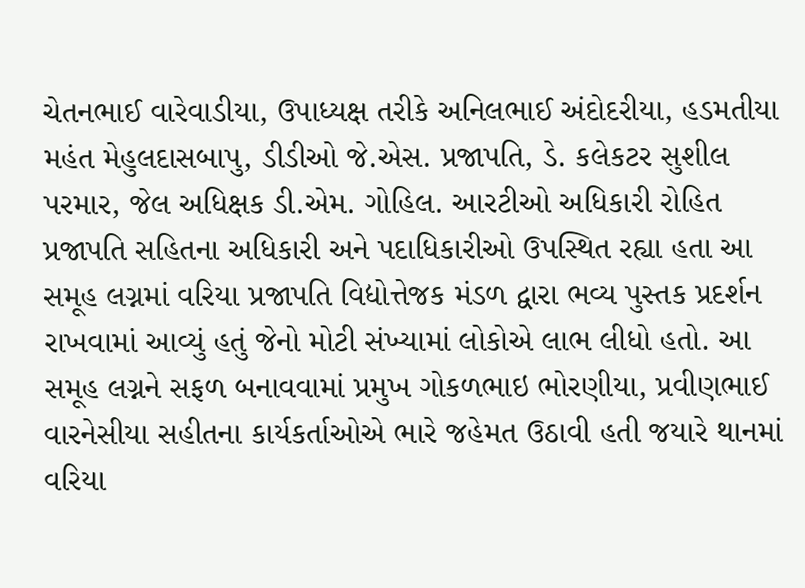ચેતનભાઈ વારેવાડીયા, ઉપાધ્યક્ષ તરીકે અનિલભાઈ અંદોદરીયા, હડમતીયા મહંત મેહુલદાસબાપુ, ડીડીઓ જે.એસ. પ્રજાપતિ, ડે. કલેકટર સુશીલ પરમાર, જેલ અધિક્ષક ડી.એમ. ગોહિલ. આરટીઓ અધિકારી રોહિત પ્રજાપતિ સહિતના અધિકારી અને પદાધિકારીઓ ઉપસ્થિત રહ્યા હતા આ સમૂહ લગ્નમાં વરિયા પ્રજાપતિ વિદ્યોત્તેજક મંડળ દ્વારા ભવ્ય પુસ્તક પ્રદર્શન રાખવામાં આવ્યું હતું જેનો મોટી સંખ્યામાં લોકોએ લાભ લીધો હતો. આ સમૂહ લગ્નને સફળ બનાવવામાં પ્રમુખ ગોકળભાઇ ભોરણીયા, પ્રવીણભાઈ વારનેસીયા સહીતના કાર્યકર્તાઓએ ભારે જહેમત ઉઠાવી હતી જયારે થાનમાં વરિયા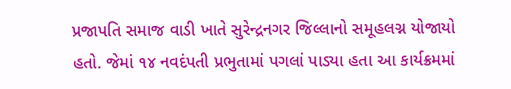પ્રજાપતિ સમાજ વાડી ખાતે સુરેન્દ્રનગર જિલ્લાનો સમૂહલગ્ન યોજાયો હતો. જેમાં ૧૪ નવદંપતી પ્રભુતામાં પગલાં પાડ્યા હતા આ કાર્યક્રમમાં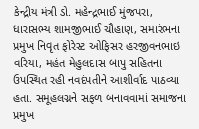કેન્દ્રીય મંત્રી ડો. મહેન્દ્રભાઈ મુંજપરા, ધારાસભ્ય શામજીભાઈ ચૌહાણ, સમારંભના પ્રમુખ નિવૃત ફોરેસ્ટ ઓફિસર હરજીવનભાઇ વરિયા, મહંત મેહુલદાસ બાપુ સહિતના ઉપસ્થિત રહી નવદંપતીને આશીર્વાદ પાઠવ્યા હતા. સમૂહલગ્નને સફળ બનાવવામાં સમાજના પ્રમુખ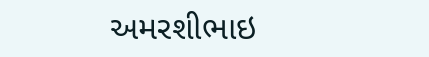અમરશીભાઇ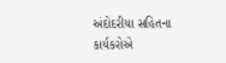અંદોદરીયા સહિતના કાર્યકરોએ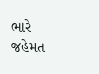ભારે જહેમત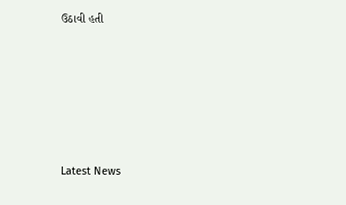ઉઠાવી હતી






Latest News